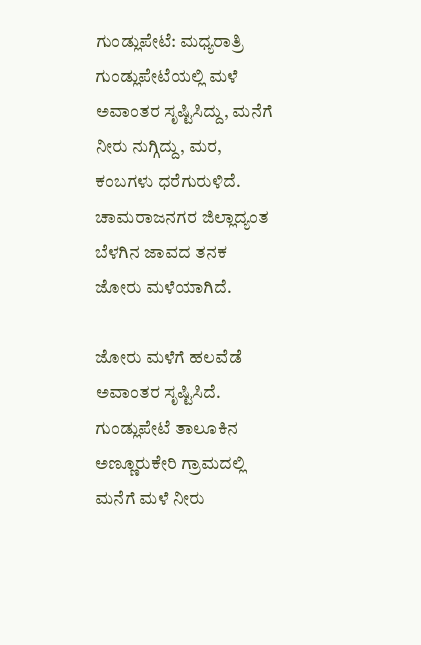ಗುಂಡ್ಲುಪೇಟೆ: ಮಧ್ಯರಾತ್ರಿ ಗುಂಡ್ಲುಪೇಟೆಯಲ್ಲಿ ಮಳೆ ಅವಾಂತರ ಸೃಷ್ಟಿಸಿದ್ದು, ಮನೆಗೆ ನೀರು ನುಗ್ಗಿದ್ದು, ಮರ, ಕಂಬಗಳು ಧರೆಗುರುಳಿದೆ. ಚಾಮರಾಜನಗರ ಜಿಲ್ಲಾದ್ಯಂತ ಬೆಳಗಿನ ಜಾವದ ತನಕ ಜೋರು ಮಳೆಯಾಗಿದೆ.

ಜೋರು ಮಳೆಗೆ ಹಲವೆಡೆ ಅವಾಂತರ ಸೃಷ್ಟಿಸಿದೆ. ಗುಂಡ್ಲುಪೇಟೆ ತಾಲೂಕಿನ ಅಣ್ಣೂರುಕೇರಿ ಗ್ರಾಮದಲ್ಲಿ ಮನೆಗೆ ಮಳೆ ನೀರು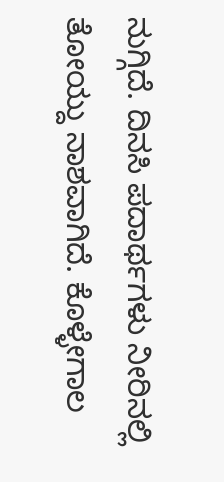ನುಗ್ಗಿದೆ. ದಿನಸಿ ಪದಾರ್ಥಗಳು ನೀರಿನಲ್ಲಿ ತೋಯ್ದು ನಾಶವಾಗಿದೆ. ಕೊಳ್ಳೇಗಾಲ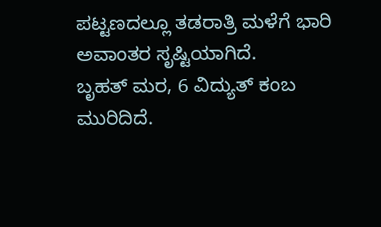ಪಟ್ಟಣದಲ್ಲೂ ತಡರಾತ್ರಿ ಮಳೆಗೆ ಭಾರಿ ಅವಾಂತರ ಸೃಷ್ಟಿಯಾಗಿದೆ.
ಬೃಹತ್ ಮರ, 6 ವಿದ್ಯುತ್ ಕಂಬ ಮುರಿದಿದೆ.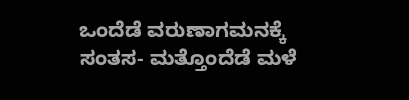ಒಂದೆಡೆ ವರುಣಾಗಮನಕ್ಕೆ ಸಂತಸ- ಮತ್ತೊಂದೆಡೆ ಮಳೆ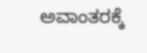ಅವಾಂತರಕ್ಕೆ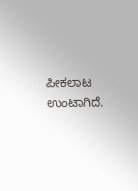ಪೀಕಲಾಟ ಉಂಟಾಗಿದೆ.